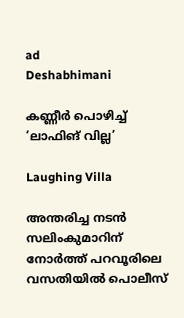ad
Deshabhimani

കണ്ണീർ പൊഴിച്ച്‌ ‘ലാഫിങ്‌ വില്ല’

Laughing Villa

അന്തരിച്ച നടൻ സലിംകുമാറിന് നോർത്ത് പറവൂരിലെ വസതിയിൽ പൊലീസ്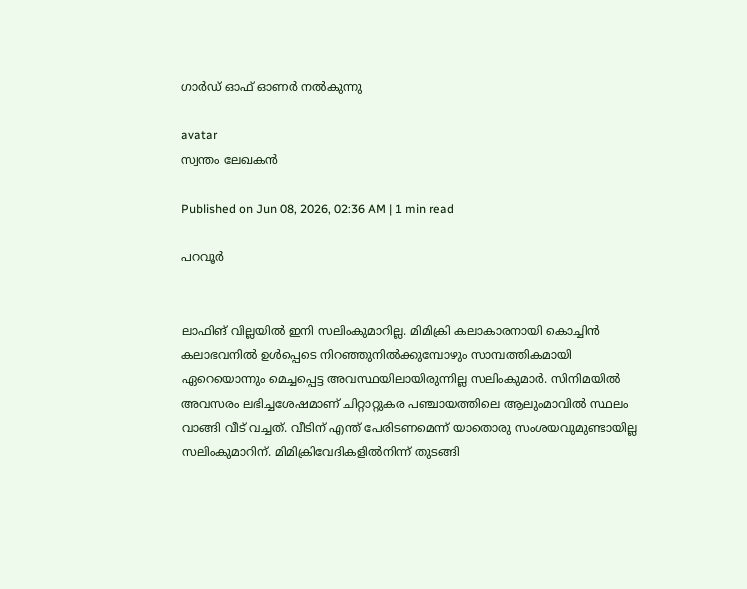ഗാർഡ് ഓഫ് ഓണർ നൽകുന്നു

avatar
സ്വന്തം ലേഖകൻ

Published on Jun 08, 2026, 02:36 AM | 1 min read

പറവൂർ


ലാഫിങ്‌ വില്ലയിൽ ഇനി സലിംകുമാറില്ല. മിമിക്രി കലാകാരനായി കൊച്ചിൻ കലാഭവനിൽ ഉൾപ്പെടെ നിറഞ്ഞുനിൽക്കുമ്പോഴും സാമ്പത്തികമായി ഏറെയൊന്നും മെച്ചപ്പെട്ട അവസ്ഥയിലായിരുന്നില്ല സലിംകുമാർ. സിനിമയിൽ അവസരം ലഭിച്ചശേഷമാണ് ചിറ്റാറ്റുകര പഞ്ചായത്തിലെ ആലുംമാവിൽ സ്ഥലം വാങ്ങി വീട് വച്ചത്. വീടിന് എന്ത് പേരിടണമെന്ന്‌ യാതൊരു സംശയവുമുണ്ടായില്ല സലിംകുമാറിന്. മിമിക്രിവേദികളിൽനിന്ന് തുടങ്ങി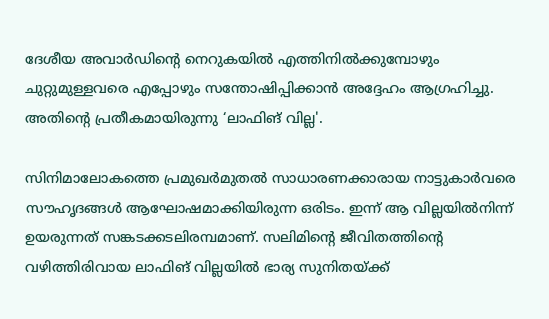ദേശീയ അവാർഡിന്റെ നെറുകയിൽ എത്തിനിൽക്കുമ്പോഴും ചുറ്റുമുള്ളവരെ എപ്പോഴും സന്തോഷിപ്പിക്കാൻ അദ്ദേഹം ആഗ്രഹിച്ചു. അതിന്റെ പ്രതീകമായിരുന്നു ‘ലാഫിങ് വില്ല'.

സിനിമാലോകത്തെ പ്രമുഖർമുതൽ സാധാരണക്കാരായ നാട്ടുകാർവരെ സൗഹൃദങ്ങൾ ആഘോഷമാക്കിയിരുന്ന ഒരിടം. ഇന്ന് ആ വില്ലയിൽനിന്ന് ഉയരുന്നത് സങ്കടക്കടലിരമ്പമാണ്. സലിമിന്റെ ജീവിതത്തിന്റെ വഴിത്തിരിവായ ലാഫിങ്‌ വില്ലയിൽ ഭാര്യ സുനിതയ്ക്ക്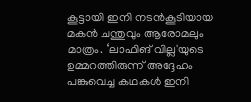കൂട്ടായി ഇനി നടൻകൂടിയായ മകൻ ചന്തുവും ആരോമലും മാത്രം. ‘ലാഫിങ് വില്ല'യുടെ ഉമ്മറത്തിരുന്ന് അദ്ദേഹം പങ്കുവെച്ച കഥകൾ ഇനി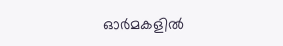ഓർമകളിൽ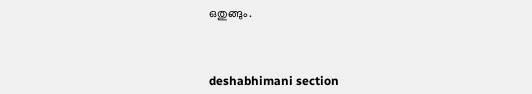ഒതുങ്ങും.



deshabhimani section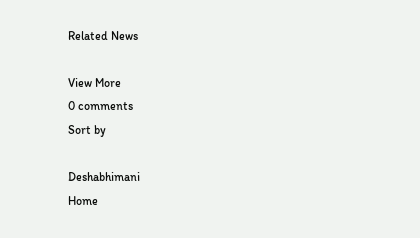Related News

View More
0 comments
Sort by

Deshabhimani
Home